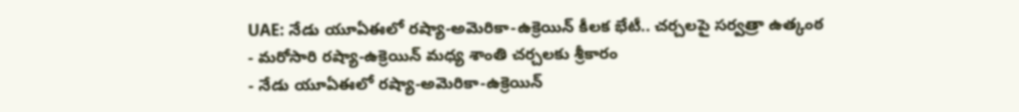UAE: నేడు యూఏఈలో రష్యా-అమెరికా-ఉక్రెయిన్ కీలక భేటీ.. చర్చలపై సర్వత్రా ఉత్కంఠ
- మరోసారి రష్యా-ఉక్రెయిన్ మధ్య శాంతి చర్చలకు శ్రీకారం
- నేడు యూఏఈలో రష్యా-అమెరికా-ఉక్రెయిన్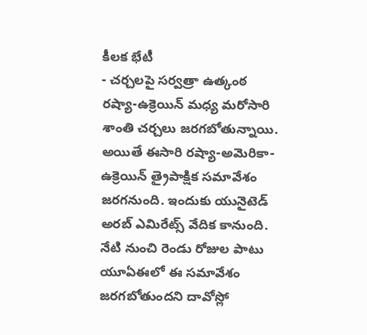కీలక భేటీ
- చర్చలపై సర్వత్రా ఉత్కంఠ
రష్యా-ఉక్రెయిన్ మధ్య మరోసారి శాంతి చర్చలు జరగబోతున్నాయి. అయితే ఈసారి రష్యా-అమెరికా-ఉక్రెయిన్ త్రైపాక్షిక సమావేశం జరగనుంది. ఇందుకు యునైటెడ్ అరబ్ ఎమిరేట్స్ వేదిక కానుంది. నేటి నుంచి రెండు రోజుల పాటు యూఏఈలో ఈ సమావేశం జరగబోతుందని దావోస్లో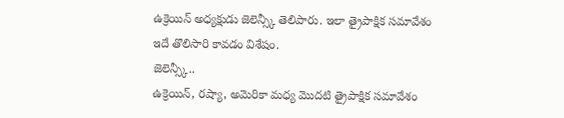ఉక్రెయిన్ అధ్యక్షుడు జెలెన్స్కీ తెలిపారు. ఇలా త్రైపాక్షిక సమావేశం ఇదే తొలిసారి కావడం విశేషం.
జెలెన్స్కీ..
ఉక్రెయిన్, రష్యా, అమెరికా మధ్య మొదటి త్రైపాక్షిక సమావేశం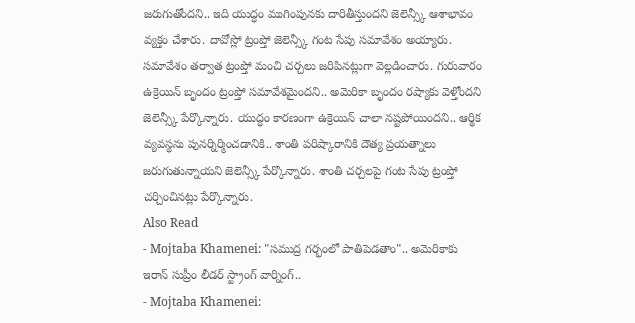జరుగుతోందని.. ఇది యుద్ధం ముగింపునకు దారితీస్తుందని జెలెన్స్కీ ఆశాభావం వ్యక్తం చేశారు. దావోస్లో ట్రంప్తో జెలెన్స్కీ గంట సేపు సమావేశం అయ్యారు. సమావేశం తర్వాత ట్రంప్తో మంచి చర్చలు జరిపినట్లుగా వెల్లడించారు. గురువారం ఉక్రెయిన్ బృందం ట్రంప్తో సమావేశమైందని.. అమెరికా బృందం రష్యాకు వెళ్తోందని జెలెన్స్కీ పేర్కొన్నారు. యుద్ధం కారణంగా ఉక్రెయిన్ చాలా నష్టపోయిందని.. ఆర్థిక వ్యవస్థను పునర్నిర్మించడానికి.. శాంతి పరిష్కారానికి దౌత్య ప్రయత్నాలు జరుగుతున్నాయని జెలెన్స్కీ పేర్కొన్నారు. శాంతి చర్చలపై గంట సేపు ట్రంప్తో చర్చించినట్లు పేర్కొన్నారు.
Also Read
- Mojtaba Khamenei: "సముద్ర గర్భంలో పాతిపెడతాం".. అమెరికాకు ఇరాన్ సుప్రీం లీడర్ స్ట్రాంగ్ వార్నింగ్..
- Mojtaba Khamenei: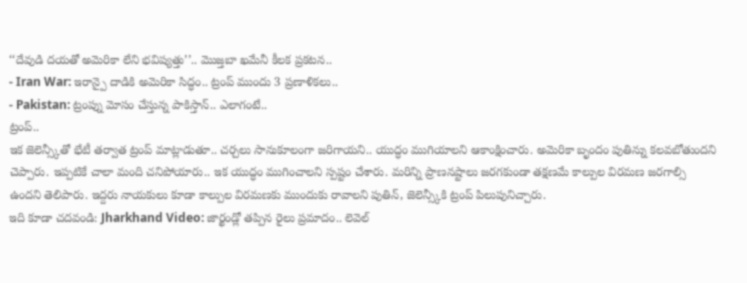‘‘దేవుడి దయతో అమెరికా లేని భవిష్యత్తు’’.. మొజ్తబా ఖమేనీ కీలక ప్రకటన..
- Iran War: ఇరాన్పై దాడికి అమెరికా సిద్ధం.. ట్రంప్ ముందు 3 ప్రణాళికలు..
- Pakistan: ట్రంప్ను మోసం చేస్తున్న పాకిస్తాన్.. ఎలాగంటే..
ట్రంప్..
ఇక జెలెన్స్కీతో భేటీ తర్వాత ట్రంప్ మాట్లాడుతూ.. చర్చలు సానుకూలంగా జరిగాయని.. యుద్ధం ముగియాలని ఆకాంక్షించారు. అమెరికా బృందం పుతిన్ను కలవబోతుందని చెప్పారు. ఇప్పటికే చాలా మంది చనిపోయారు.. ఇక యుద్ధం ముగించాలని స్పష్టం చేశారు. మరిన్ని ప్రాణనష్టాలు జరగకుండా తక్షణమే కాల్పుల విరమణ జరగాల్సి ఉందని తెలిపారు. ఇద్దరు నాయకులు కూడా కాల్పుల విరమణకు ముందుకు రావాలని పుతిన్, జెలెన్స్కీకి ట్రంప్ పిలుపునిచ్చారు.
ఇది కూడా చదవండి: Jharkhand Video: జార్ఖండ్లో తప్పిన రైలు ప్రమాదం.. లెవెల్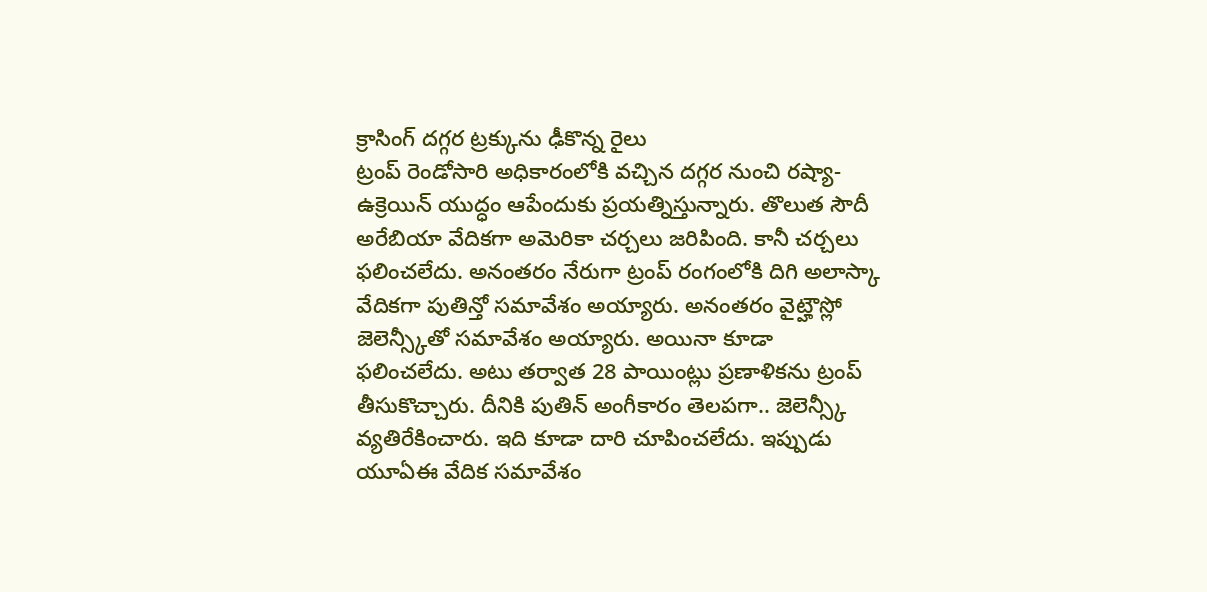క్రాసింగ్ దగ్గర ట్రక్కును ఢీకొన్న రైలు
ట్రంప్ రెండోసారి అధికారంలోకి వచ్చిన దగ్గర నుంచి రష్యా-ఉక్రెయిన్ యుద్ధం ఆపేందుకు ప్రయత్నిస్తున్నారు. తొలుత సౌదీ అరేబియా వేదికగా అమెరికా చర్చలు జరిపింది. కానీ చర్చలు ఫలించలేదు. అనంతరం నేరుగా ట్రంప్ రంగంలోకి దిగి అలాస్కా వేదికగా పుతిన్తో సమావేశం అయ్యారు. అనంతరం వైట్హౌస్లో జెలెన్స్కీతో సమావేశం అయ్యారు. అయినా కూడా ఫలించలేదు. అటు తర్వాత 28 పాయింట్లు ప్రణాళికను ట్రంప్ తీసుకొచ్చారు. దీనికి పుతిన్ అంగీకారం తెలపగా.. జెలెన్స్కీ వ్యతిరేకించారు. ఇది కూడా దారి చూపించలేదు. ఇప్పుడు యూఏఈ వేదిక సమావేశం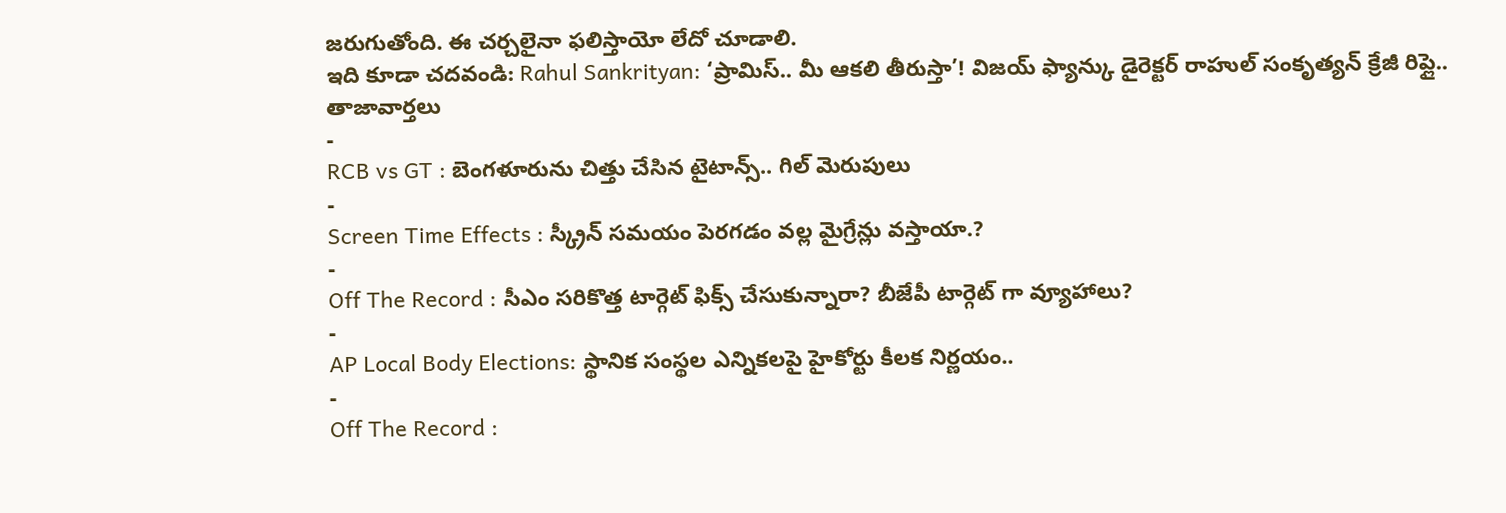జరుగుతోంది. ఈ చర్చలైనా ఫలిస్తాయో లేదో చూడాలి.
ఇది కూడా చదవండి: Rahul Sankrityan: ‘ప్రామిస్.. మీ ఆకలి తీరుస్తా’! విజయ్ ఫ్యాన్కు డైరెక్టర్ రాహుల్ సంకృత్యన్ క్రేజీ రిప్లై..
తాజావార్తలు
-
RCB vs GT : బెంగళూరును చిత్తు చేసిన టైటాన్స్.. గిల్ మెరుపులు
-
Screen Time Effects : స్క్రీన్ సమయం పెరగడం వల్ల మైగ్రేన్లు వస్తాయా.?
-
Off The Record : సీఎం సరికొత్త టార్గెట్ ఫిక్స్ చేసుకున్నారా? బీజేపీ టార్గెట్ గా వ్యూహాలు?
-
AP Local Body Elections: స్థానిక సంస్థల ఎన్నికలపై హైకోర్టు కీలక నిర్ణయం..
-
Off The Record :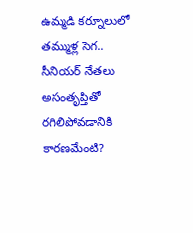ఉమ్మడి కర్నూలులో తమ్ముళ్ల సెగ.. సీనియర్ నేతలు అసంతృప్తితో రగిలిపోవడానికి కారణమేంటి?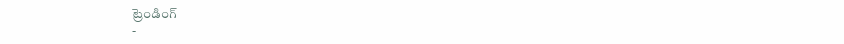ట్రెండింగ్
-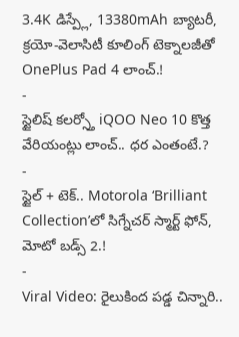3.4K డిస్ప్లే, 13380mAh బ్యాటరీ, క్రయో-వెలాసిటీ కూలింగ్ టెక్నాలజీతో OnePlus Pad 4 లాంచ్.!
-
స్టైలిష్ కలర్స్తో iQOO Neo 10 కొత్త వేరియంట్లు లాంచ్.. ధర ఎంతంటే.?
-
స్టైల్ + టెక్.. Motorola ‘Brilliant Collection’లో సిగ్నేచర్ స్మార్ట్ ఫోన్, మోటో బడ్స్ 2.!
-
Viral Video: రైలుకింద పడ్డ చిన్నారి..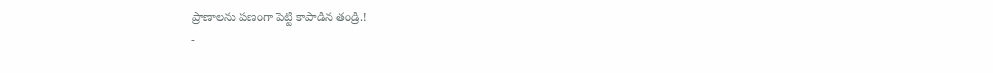ప్రాణాలను పణంగా పెట్టి కాపాడిన తండ్రి.!
-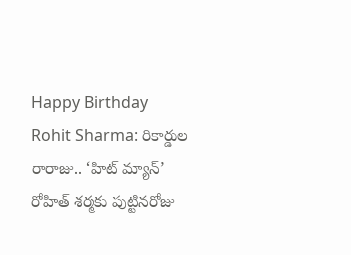Happy Birthday Rohit Sharma: రికార్డుల రారాజు.. ‘హిట్ మ్యాన్’ రోహిత్ శర్మకు పుట్టినరోజు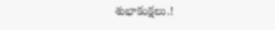శుభాకంక్షలు.!